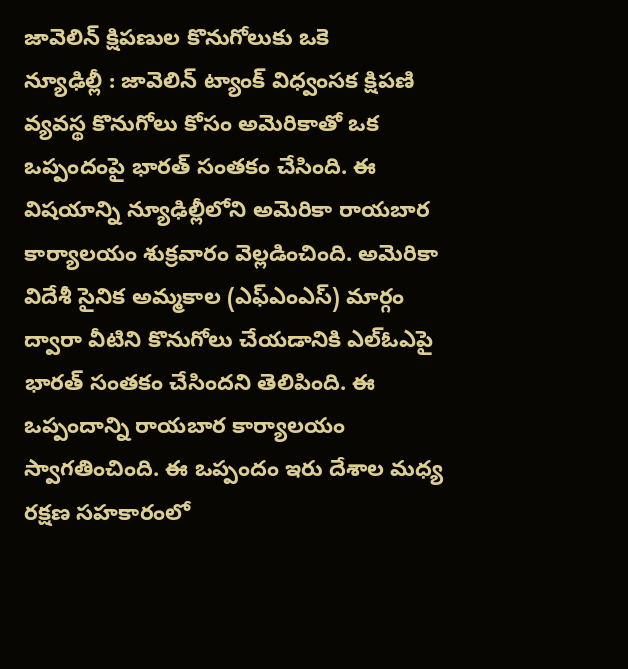జావెలిన్ క్షిపణుల కొనుగోలుకు ఒకె
న్యూఢిల్లీ : జావెలిన్ ట్యాంక్ విధ్వంసక క్షిపణి వ్యవస్థ కొనుగోలు కోసం అమెరికాతో ఒక ఒప్పందంపై భారత్ సంతకం చేసింది. ఈ విషయాన్ని న్యూఢిల్లీలోని అమెరికా రాయబార కార్యాలయం శుక్రవారం వెల్లడించింది. అమెరికా విదేశీ సైనిక అమ్మకాల (ఎఫ్ఎంఎస్) మార్గం ద్వారా వీటిని కొనుగోలు చేయడానికి ఎల్ఓఎపై భారత్ సంతకం చేసిందని తెలిపింది. ఈ ఒప్పందాన్ని రాయబార కార్యాలయం స్వాగతించింది. ఈ ఒప్పందం ఇరు దేశాల మధ్య రక్షణ సహకారంలో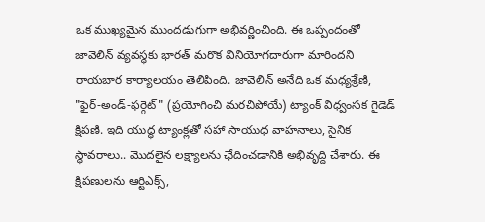ఒక ముఖ్యమైన ముందడుగుగా అభివర్ణించింది. ఈ ఒప్పందంతో జావెలిన్ వ్యవస్థకు భారత్ మరొక వినియోగదారుగా మారిందని రాయబార కార్యాలయం తెలిపింది. జావెలిన్ అనేది ఒక మధ్యశ్రేణి, "ఫైర్-అండ్-ఫర్గెట్" (ప్రయోగించి మరచిపోయే) ట్యాంక్ విధ్వంసక గైడెడ్ క్షిపణి. ఇది యుద్ధ ట్యాంక్లతో సహా సాయుధ వాహనాలు, సైనిక స్థావరాలు.. మొదలైన లక్ష్యాలను ఛేదించడానికి అభివృద్ది చేశారు. ఈ క్షిపణులను ఆర్టిఎక్స్,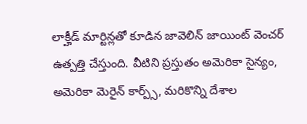లాక్హీడ్ మార్టిన్లతో కూడిన జావెలిన్ జాయింట్ వెంచర్ ఉత్పత్తి చేస్తుంది. వీటిని ప్రస్తుతం అమెరికా సైన్యం, అమెరికా మెరైన్ కార్ప్స్, మరికొన్ని దేశాల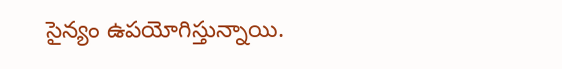సైన్యం ఉపయోగిస్తున్నాయి.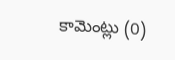కామెంట్లు (0)